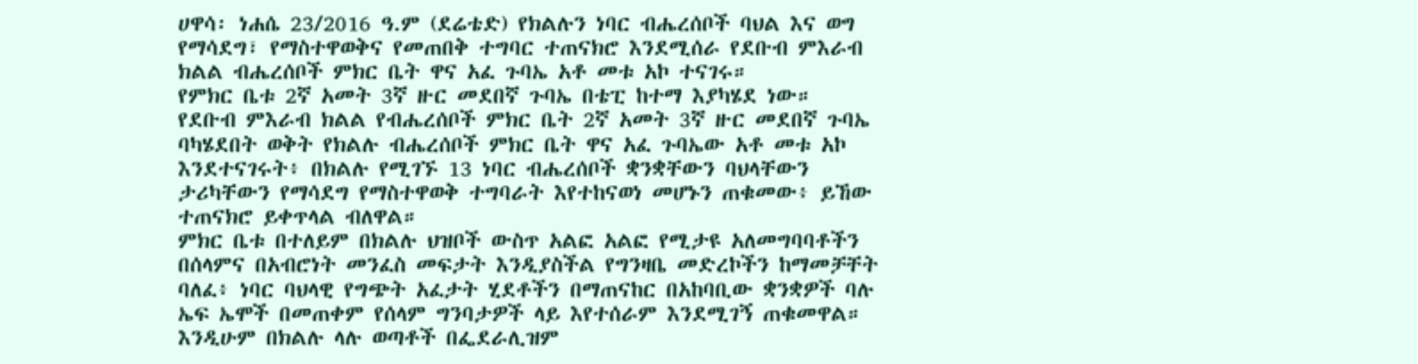ሀዋሳ፡ ነሐሴ 23/2016 ዓ.ም (ደሬቴድ) የክልሉን ነባር ብሔረሰቦች ባህል እና ወግ የማሳደግ፣ የማስተዋወቅና የመጠበቅ ተግባር ተጠናክሮ እንደሚሰራ የደቡብ ምእራብ ክልል ብሔረሰቦች ምክር ቤት ዋና አፈ ጉባኤ አቶ መቱ አኮ ተናገሩ።
የምክር ቤቱ 2ኛ አመት 3ኛ ዙር መደበኛ ጉባኤ በቴፒ ከተማ እያካሄደ ነው።
የደቡብ ምእራብ ክልል የብሔረሰቦች ምክር ቤት 2ኛ አመት 3ኛ ዙር መደበኛ ጉባኤ ባካሄደበት ወቅት የክልሉ ብሔረሰቦች ምክር ቤት ዋና አፈ ጉባኤው አቶ መቱ አኮ እንደተናገሩት፥ በክልሉ የሚገኙ 13 ነባር ብሔረሰቦች ቋንቋቸውን ባህላቸውን ታሪካቸውን የማሳደግ የማስተዋወቅ ተግባራት እየተከናወነ መሆኑን ጠቁመው፥ ይኸው ተጠናክሮ ይቀጥላል ብለዋል።
ምክር ቤቱ በተለይም በክልሉ ህዝቦች ውስጥ አልፎ አልፎ የሚታዩ አለመግባባቶችን በሰላምና በአብሮነት መንፈስ መፍታት እንዲያስችል የግንዛቤ መድረኮችን ከማመቻቸት ባለፈ፥ ነባር ባህላዊ የግጭት አፈታት ሂደቶችን በማጠናከር በአከባቢው ቋንቋዎች ባሉ ኤፍ ኤሞች በመጠቀም የሰላም ግንባታዎች ላይ እየተሰራም እንደሚገኝ ጠቁመዋል።
እንዲሁም በክልሉ ላሉ ወጣቶች በፌደራሊዝም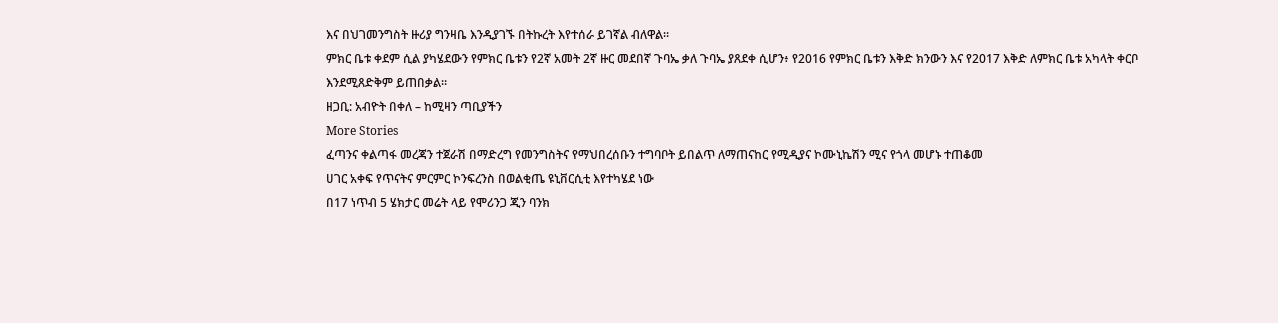እና በህገመንግስት ዙሪያ ግንዛቤ እንዲያገኙ በትኩረት እየተሰራ ይገኛል ብለዋል።
ምክር ቤቱ ቀደም ሲል ያካሄደውን የምክር ቤቱን የ2ኛ አመት 2ኛ ዙር መደበኛ ጉባኤ ቃለ ጉባኤ ያጸደቀ ሲሆን፥ የ2016 የምክር ቤቱን እቅድ ክንውን እና የ2017 እቅድ ለምክር ቤቱ አካላት ቀርቦ እንደሚጸድቅም ይጠበቃል።
ዘጋቢ: አብዮት በቀለ – ከሚዛን ጣቢያችን
More Stories
ፈጣንና ቀልጣፋ መረጃን ተጀራሽ በማድረግ የመንግስትና የማህበረሰቡን ተግባቦት ይበልጥ ለማጠናከር የሚዲያና ኮሙኒኬሽን ሚና የጎላ መሆኑ ተጠቆመ
ሀገር አቀፍ የጥናትና ምርምር ኮንፍረንስ በወልቂጤ ዩኒቨርሲቲ እየተካሄደ ነው
በ17 ነጥብ 5 ሄክታር መሬት ላይ የሞሪንጋ ጂን ባንክ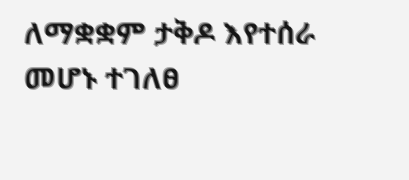ለማቋቋም ታቅዶ እየተሰራ መሆኑ ተገለፀ